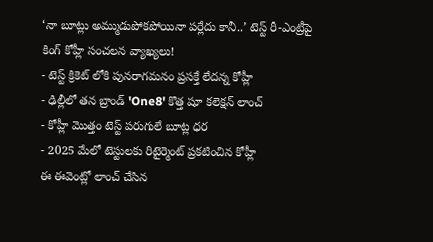‘నా బూట్లు అమ్ముడుపోకపోయినా పర్లేదు కానీ..’ టెస్ట్ రీ-ఎంట్రీపై కింగ్ కోహ్లీ సంచలన వ్యాఖ్యలు!
- టెస్ట్ క్రికెట్ లోకి పునరాగమనం ప్రసక్తే లేదన్న కోహ్లీ
- ఢిల్లీలో తన బ్రాండ్ 'One8' కొత్త షూ కలెక్షన్ లాంచ్
- కోహ్లీ మొత్తం టెస్ట్ పరుగులే బూట్ల ధర
- 2025 మేలో టెస్టులకు రిటైర్మెంట్ ప్రకటించిన కోహ్లీ
ఈ ఈవెంట్లో లాంచ్ చేసిన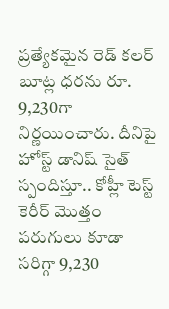ప్రత్యేకమైన రెడ్ కలర్ బూట్ల ధరను రూ. 9,230గా నిర్ణయించారు. దీనిపై హోస్ట్ డానిష్ సైత్ స్పందిస్తూ.. కోహ్లీ టెస్ట్ కెరీర్ మొత్తం పరుగులు కూడా సరిగ్గా 9,230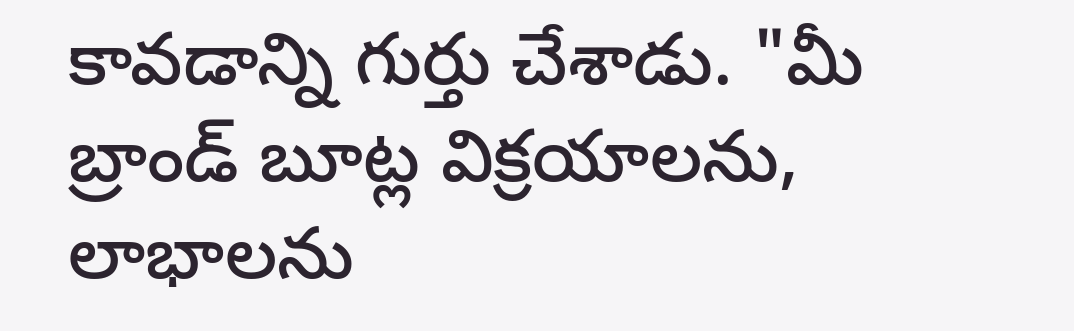కావడాన్ని గుర్తు చేశాడు. "మీ బ్రాండ్ బూట్ల విక్రయాలను, లాభాలను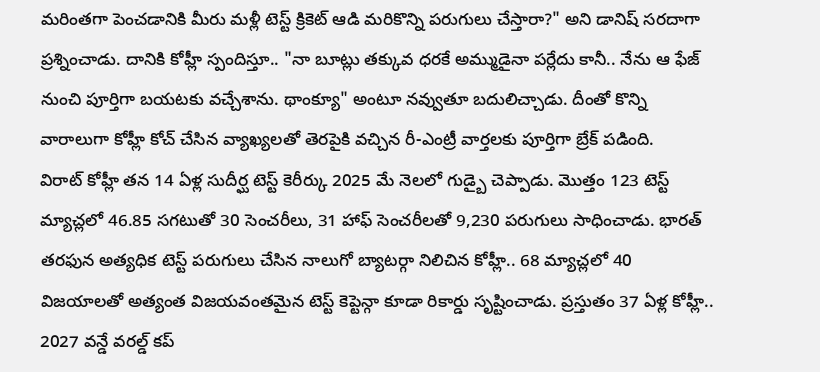మరింతగా పెంచడానికి మీరు మళ్లీ టెస్ట్ క్రికెట్ ఆడి మరికొన్ని పరుగులు చేస్తారా?" అని డానిష్ సరదాగా ప్రశ్నించాడు. దానికి కోహ్లీ స్పందిస్తూ.. "నా బూట్లు తక్కువ ధరకే అమ్ముడైనా పర్లేదు కానీ.. నేను ఆ ఫేజ్ నుంచి పూర్తిగా బయటకు వచ్చేశాను. థాంక్యూ" అంటూ నవ్వుతూ బదులిచ్చాడు. దీంతో కొన్ని వారాలుగా కోహ్లీ కోచ్ చేసిన వ్యాఖ్యలతో తెరపైకి వచ్చిన రీ-ఎంట్రీ వార్తలకు పూర్తిగా బ్రేక్ పడింది.
విరాట్ కోహ్లీ తన 14 ఏళ్ల సుదీర్ఘ టెస్ట్ కెరీర్కు 2025 మే నెలలో గుడ్బై చెప్పాడు. మొత్తం 123 టెస్ట్ మ్యాచ్లలో 46.85 సగటుతో 30 సెంచరీలు, 31 హాఫ్ సెంచరీలతో 9,230 పరుగులు సాధించాడు. భారత్ తరఫున అత్యధిక టెస్ట్ పరుగులు చేసిన నాలుగో బ్యాటర్గా నిలిచిన కోహ్లీ.. 68 మ్యాచ్లలో 40 విజయాలతో అత్యంత విజయవంతమైన టెస్ట్ కెప్టెన్గా కూడా రికార్డు సృష్టించాడు. ప్రస్తుతం 37 ఏళ్ల కోహ్లీ.. 2027 వన్డే వరల్డ్ కప్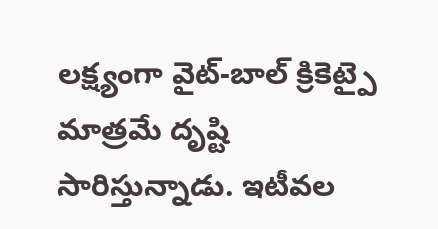లక్ష్యంగా వైట్-బాల్ క్రికెట్పై మాత్రమే దృష్టి సారిస్తున్నాడు. ఇటీవల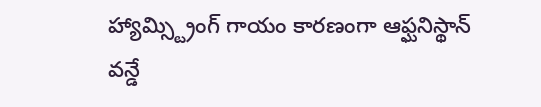హ్యామ్స్ట్రింగ్ గాయం కారణంగా ఆఫ్ఘనిస్థాన్ వన్డే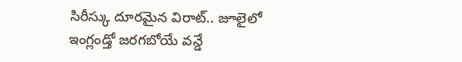సిరీస్కు దూరమైన విరాట్.. జూలైలో ఇంగ్లండ్తో జరగబోయే వన్డే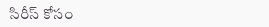సిరీస్ కోసం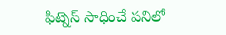ఫిట్నెస్ సాధించే పనిలో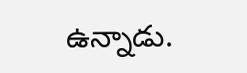ఉన్నాడు.